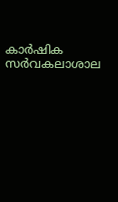കാർഷിക സർവകലാശാല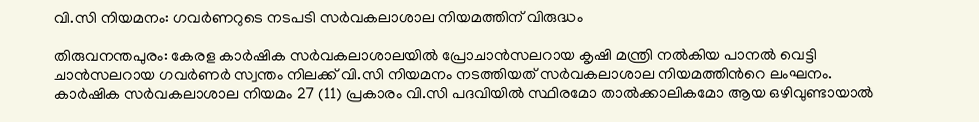വി.സി നിയമനം: ഗവർണറുടെ നടപടി സർവകലാശാല നിയമത്തിന് വിരുദ്ധം

തിരുവനന്തപുരം: കേരള കാർഷിക സർവകലാശാലയിൽ പ്രോചാൻസലറായ കൃഷി മന്ത്രി നൽകിയ പാനൽ വെട്ടി ചാൻസലറായ ഗവർണർ സ്വന്തം നിലക്ക് വി.സി നിയമനം നടത്തിയത് സർവകലാശാല നിയമത്തിന്‍റെ ലംഘനം. കാർഷിക സർവകലാശാല നിയമം 27 (11) പ്രകാരം വി.സി പദവിയിൽ സ്ഥിരമോ താൽക്കാലികമോ ആയ ഒഴിവുണ്ടായാൽ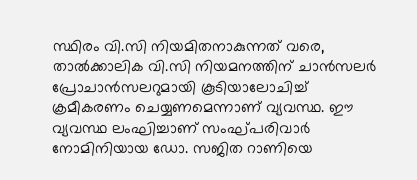സ്ഥിരം വി.സി നിയമിതനാകുന്നത് വരെ, താൽക്കാലിക വി.സി നിയമനത്തിന് ചാൻസലർ പ്രോചാൻസലറുമായി കൂടിയാലോചിച്ച് ക്രമീകരണം ചെയ്യണമെന്നാണ് വ്യവസ്ഥ. ഈ വ്യവസ്ഥ ലംഘിച്ചാണ് സംഘ്പരിവാർ നോമിനിയായ ഡോ. സജിത റാണിയെ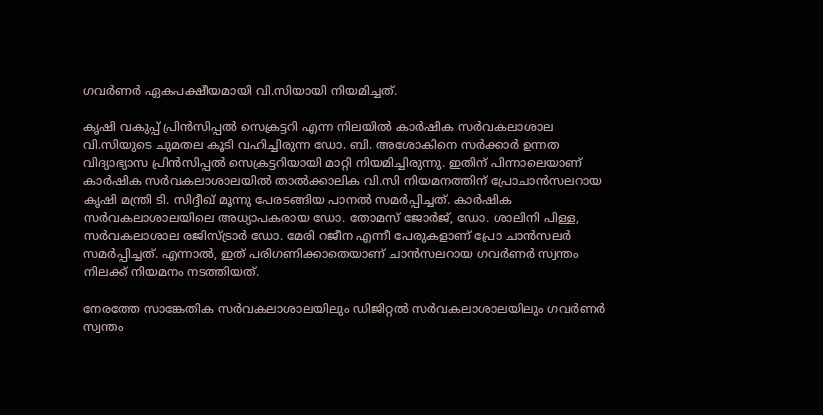ഗവർണർ ഏകപക്ഷീയമായി വി.സിയായി നിയമിച്ചത്.

കൃഷി വകുപ്പ് പ്രിൻസിപ്പൽ സെക്രട്ടറി എന്ന നിലയിൽ കാർഷിക സർവകലാശാല വി.സിയുടെ ചുമതല കൂടി വഹിച്ചിരുന്ന ഡോ. ബി. അശോകിനെ സർക്കാർ ഉന്നത വിദ്യാഭ്യാസ പ്രിൻസിപ്പൽ സെക്രട്ടറിയായി മാറ്റി നിയമിച്ചിരുന്നു. ഇതിന് പിന്നാലെയാണ് കാർഷിക സർവകലാശാലയിൽ താൽക്കാലിക വി.സി നിയമനത്തിന് പ്രോചാൻസലറായ കൃഷി മന്ത്രി ടി. സിദ്ദീഖ് മൂന്നു പേരടങ്ങിയ പാനൽ സമർപ്പിച്ചത്. കാർഷിക സർവകലാശാലയിലെ അധ്യാപകരായ ഡോ. തോമസ് ജോർജ്, ഡോ. ശാലിനി പിള്ള, സർവകലാശാല രജിസ്ട്രാർ ഡോ. മേരി റജീന എന്നീ പേരുകളാണ് പ്രോ ചാൻസലർ സമർപ്പിച്ചത്. എന്നാൽ, ഇത് പരിഗണിക്കാതെയാണ് ചാൻസലറായ ഗവർണർ സ്വന്തം നിലക്ക് നിയമനം നടത്തിയത്.

നേരത്തേ സാങ്കേതിക സർവകലാശാലയിലും ഡിജിറ്റൽ സർവകലാശാലയിലും ഗവർണർ സ്വന്തം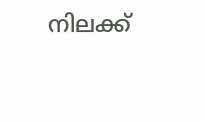നിലക്ക്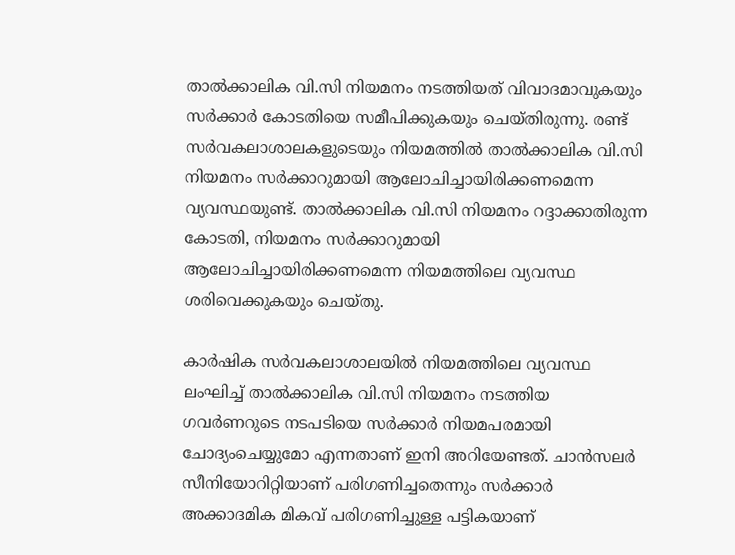താൽക്കാലിക വി.സി നിയമനം നടത്തിയത് വിവാദമാവുകയും സർക്കാർ കോടതിയെ സമീപിക്കുകയും ചെയ്തിരുന്നു. രണ്ട് സർവകലാശാലകളുടെയും നിയമത്തിൽ താൽക്കാലിക വി.സി നിയമനം സർക്കാറുമായി ആലോചിച്ചായിരിക്കണമെന്ന വ്യവസ്ഥയുണ്ട്. താൽക്കാലിക വി.സി നിയമനം റദ്ദാക്കാതിരുന്ന കോടതി, നിയമനം സർക്കാറുമായി ആലോചിച്ചായിരിക്കണമെന്ന നിയമത്തിലെ വ്യവസ്ഥ ശരിവെക്കുകയും ചെയ്തു.

കാർഷിക സർവകലാശാലയിൽ നിയമത്തിലെ വ്യവസ്ഥ ലംഘിച്ച് താൽക്കാലിക വി.സി നിയമനം നടത്തിയ ഗവർണറുടെ നടപടിയെ സർക്കാർ നിയമപരമായി ചോദ്യംചെയ്യുമോ എന്നതാണ് ഇനി അറിയേണ്ടത്. ചാൻസലർ സീനിയോറിറ്റിയാണ് പരിഗണിച്ചതെന്നും സർക്കാർ അക്കാദമിക മികവ് പരിഗണിച്ചുള്ള പട്ടികയാണ്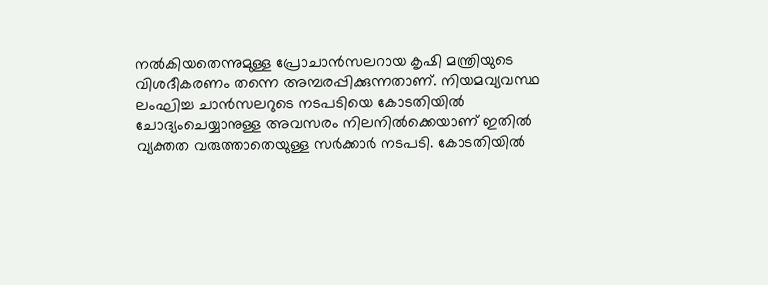നൽകിയതെന്നുമുള്ള പ്രോചാൻസലറായ കൃഷി മന്ത്രിയുടെ വിശദീകരണം തന്നെ അമ്പരപ്പിക്കുന്നതാണ്. നിയമവ്യവസ്ഥ ലംഘിച്ച ചാൻസലറുടെ നടപടിയെ കോടതിയിൽ ചോദ്യംചെയ്യാനുള്ള അവസരം നിലനിൽക്കെയാണ് ഇതിൽ വ്യക്തത വരുത്താതെയുള്ള സർക്കാർ നടപടി. കോടതിയിൽ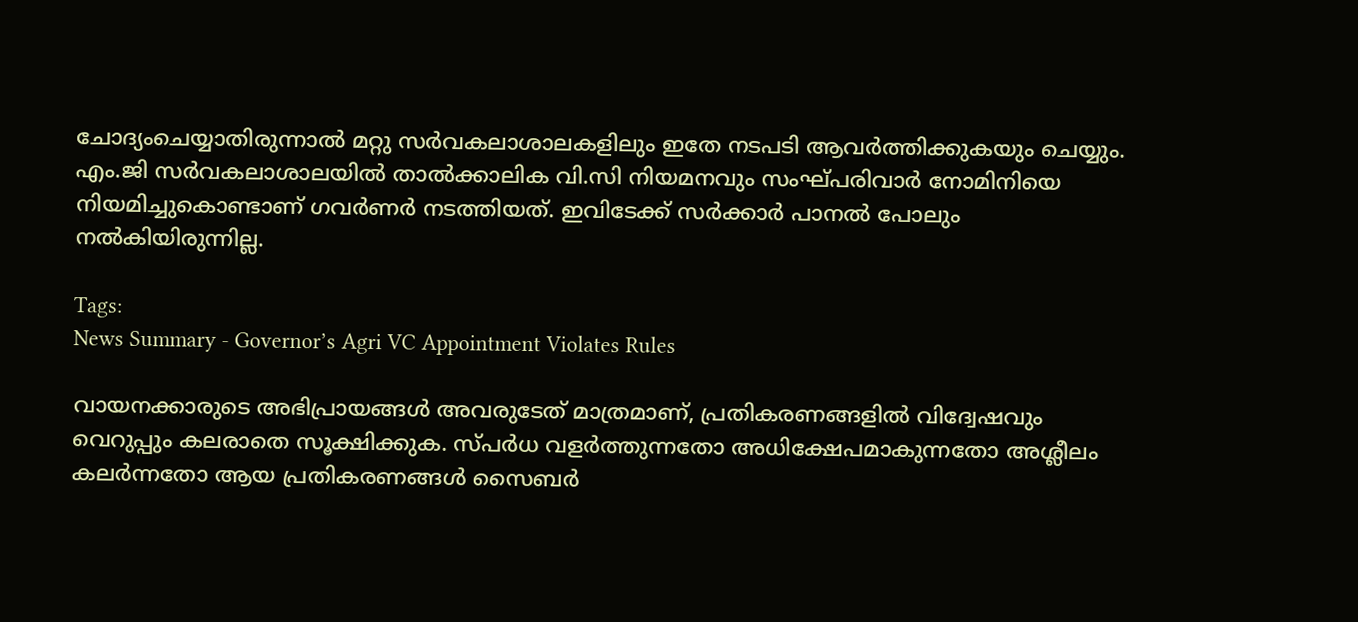ചോദ്യംചെയ്യാതിരുന്നാൽ മറ്റു സർവകലാശാലകളിലും ഇതേ നടപടി ആവർത്തിക്കുകയും ചെയ്യും. എം.ജി സർവകലാശാലയിൽ താൽക്കാലിക വി.സി നിയമനവും സംഘ്പരിവാർ നോമിനിയെ നിയമിച്ചുകൊണ്ടാണ് ഗവർണർ നടത്തിയത്. ഇവിടേക്ക് സർക്കാർ പാനൽ പോലും നൽകിയിരുന്നില്ല.

Tags:
News Summary - Governor’s Agri VC Appointment Violates Rules

വായനക്കാരുടെ അഭിപ്രായങ്ങള്‍ അവരുടേത് മാത്രമാണ്, പ്രതികരണങ്ങളിൽ വിദ്വേഷവും വെറുപ്പും കലരാതെ സൂക്ഷിക്കുക. സ്പർധ വളർത്തുന്നതോ അധിക്ഷേപമാകുന്നതോ അശ്ലീലം കലർന്നതോ ആയ പ്രതികരണങ്ങൾ സൈബർ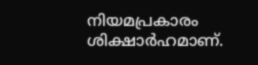നിയമപ്രകാരം ശിക്ഷാർഹമാണ്.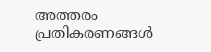അത്തരം പ്രതികരണങ്ങൾ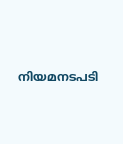നിയമനടപടി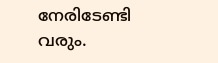നേരിടേണ്ടി വരും.